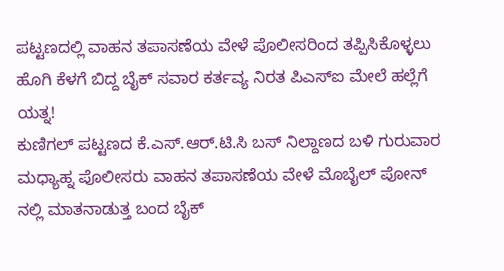ಪಟ್ಟಣದಲ್ಲಿ ವಾಹನ ತಪಾಸಣೆಯ ವೇಳೆ ಪೊಲೀಸರಿಂದ ತಪ್ಪಿಸಿಕೊಳ್ಳಲು ಹೊಗಿ ಕೆಳಗೆ ಬಿದ್ದ ಬೈಕ್ ಸವಾರ ಕರ್ತವ್ಯ ನಿರತ ಪಿಎಸ್ಐ ಮೇಲೆ ಹಲ್ಲೆಗೆ ಯತ್ನ!
ಕುಣಿಗಲ್ ಪಟ್ಟಣದ ಕೆ.ಎಸ್.ಆರ್.ಟಿ.ಸಿ ಬಸ್ ನಿಲ್ದಾಣದ ಬಳಿ ಗುರುವಾರ ಮಧ್ಯಾಹ್ನ ಪೊಲೀಸರು ವಾಹನ ತಪಾಸಣೆಯ ವೇಳೆ ಮೊಬೈಲ್ ಪೋನ್ ನಲ್ಲಿ ಮಾತನಾಡುತ್ತ ಬಂದ ಬೈಕ್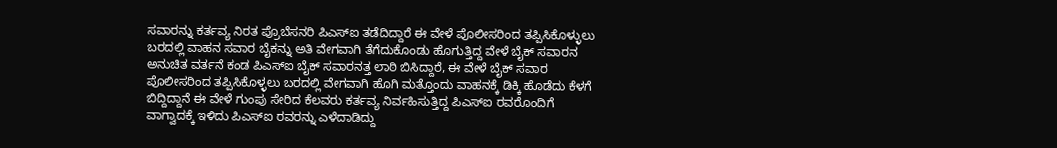ಸವಾರನ್ನು ಕರ್ತವ್ಯ ನಿರತ ಪ್ರೊಬೆಸನರಿ ಪಿಎಸ್ಐ ತಡೆದಿದ್ದಾರೆ ಈ ವೇಳೆ ಪೊಲೀಸರಿಂದ ತಪ್ಪಿಸಿಕೊಳ್ಳುಲು ಬರದಲ್ಲಿ ವಾಹನ ಸವಾರ ಬೈಕನ್ನು ಅತಿ ವೇಗವಾಗಿ ತೆಗೆದುಕೊಂಡು ಹೊಗುತ್ತಿದ್ದ ವೇಳೆ ಬೈಕ್ ಸವಾರನ ಅನುಚಿತ ವರ್ತನೆ ಕಂಡ ಪಿಎಸ್ಐ ಬೈಕ್ ಸವಾರನತ್ತ ಲಾಠಿ ಬಿಸಿದ್ದಾರೆ, ಈ ವೇಳೆ ಬೈಕ್ ಸವಾರ ಪೊಲೀಸರಿಂದ ತಪ್ಪಿಸಿಕೊಳ್ಳಲು ಬರದಲ್ಲಿ ವೇಗವಾಗಿ ಹೊಗಿ ಮತ್ತೊಂದು ವಾಹನಕ್ಕೆ ಡಿಕ್ಕಿ ಹೊಡೆದು ಕೆಳಗೆ ಬಿದ್ದಿದ್ದಾನೆ ಈ ವೇಳೆ ಗುಂಪು ಸೇರಿದ ಕೆಲವರು ಕರ್ತವ್ಯ ನಿರ್ವಹಿಸುತ್ತಿದ್ದ ಪಿಎಸ್ಐ ರವರೊಂದಿಗೆ ವಾಗ್ವಾದಕ್ಕೆ ಇಳಿದು ಪಿಎಸ್ಐ ರವರನ್ನು ಎಳೆದಾಡಿದ್ದು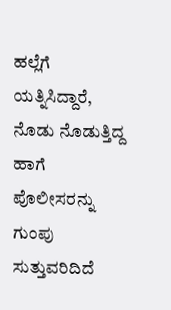ಹಲ್ಲೆಗೆ ಯತ್ನಿಸಿದ್ದಾರೆ, ನೊಡು ನೊಡುತ್ತಿದ್ದ ಹಾಗೆ ಪೊಲೀಸರನ್ನು ಗುಂಪು ಸುತ್ತುವರಿದಿದೆ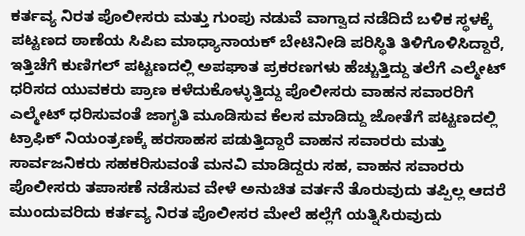ಕರ್ತವ್ಯ ನಿರತ ಪೊಲೀಸರು ಮತ್ತು ಗುಂಪು ನಡುವೆ ವಾಗ್ವಾದ ನಡೆದಿದೆ ಬಳಿಕ ಸ್ಥಳಕ್ಕೆ ಪಟ್ಟಣದ ಠಾಣೆಯ ಸಿಪಿಐ ಮಾಧ್ಯಾನಾಯಕ್ ಬೇಟಿನೀಡಿ ಪರಿಸ್ಥಿತಿ ತಿಳಿಗೊಳಿಸಿದ್ದಾರೆ, ಇತ್ತಿಚೆಗೆ ಕುಣಿಗಲ್ ಪಟ್ಟಣದಲ್ಲಿ ಅಪಘಾತ ಪ್ರಕರಣಗಳು ಹೆಚ್ಚುತ್ತಿದ್ದು ತಲೆಗೆ ಎಲ್ಮೇಟ್ ಧರಿಸದ ಯುವಕರು ಪ್ರಾಣ ಕಳೆದುಕೊಳ್ಳುತ್ತಿದ್ದು ಪೊಲೀಸರು ವಾಹನ ಸವಾರರಿಗೆ ಎಲ್ಮೇಟ್ ಧರಿಸುವಂತೆ ಜಾಗೃತಿ ಮೂಡಿಸುವ ಕೆಲಸ ಮಾಡಿದ್ದು ಜೋತೆಗೆ ಪಟ್ಟಣದಲ್ಲಿ ಟ್ರಾಫಿಕ್ ನಿಯಂತ್ರಣಕ್ಕೆ ಹರಸಾಹಸ ಪಡುತ್ತಿದ್ದಾರೆ ವಾಹನ ಸವಾರರು ಮತ್ತು ಸಾರ್ವಜನಿಕರು ಸಹಕರಿಸುವಂತೆ ಮನವಿ ಮಾಡಿದ್ದರು ಸಹ, ವಾಹನ ಸವಾರರು ಪೊಲೀಸರು ತಪಾಸಣೆ ನಡೆಸುವ ವೇಳೆ ಅನುಚಿತ ವರ್ತನೆ ತೊರುವುದು ತಪ್ಪಿಲ್ಲ ಆದರೆ ಮುಂದುವರಿದು ಕರ್ತವ್ಯ ನಿರತ ಪೊಲೀಸರ ಮೇಲೆ ಹಲ್ಲೆಗೆ ಯತ್ನಿಸಿರುವುದು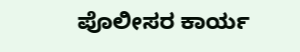ಪೊಲೀಸರ ಕಾರ್ಯ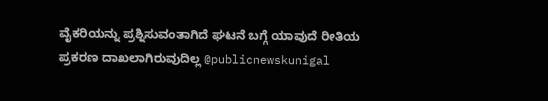ವೈಕರಿಯನ್ನು ಪ್ರಶ್ನಿಸುವಂತಾಗಿದೆ ಘಟನೆ ಬಗ್ಗೆ ಯಾವುದೆ ರೀತಿಯ ಪ್ರಕರಣ ದಾಖಲಾಗಿರುವುದಿಲ್ಲ @publicnewskunigal